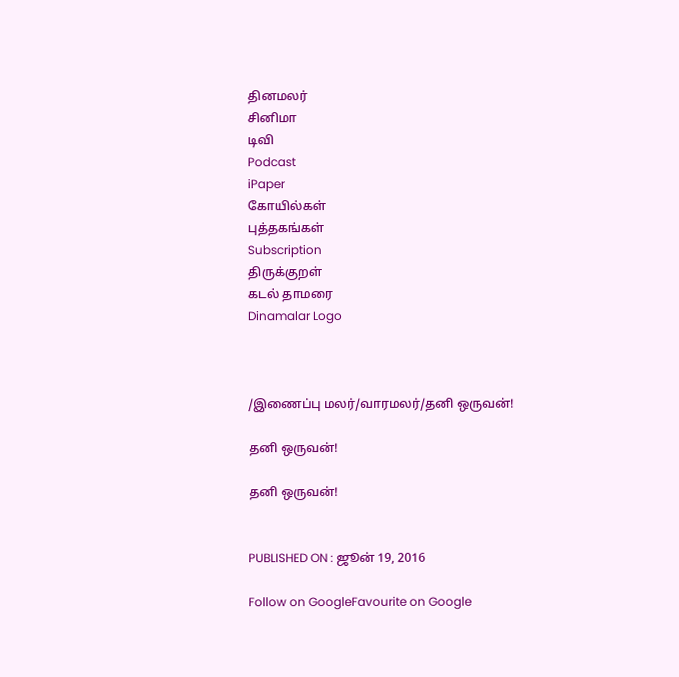தினமலர்
சினிமா
டிவி
Podcast
iPaper
கோயில்கள்
புத்தகங்கள்
Subscription
திருக்குறள்
கடல் தாமரை
Dinamalar Logo



/இணைப்பு மலர்/வாரமலர்/தனி ஒருவன்!

தனி ஒருவன்!

தனி ஒருவன்!


PUBLISHED ON : ஜூன் 19, 2016

Follow on GoogleFavourite on Google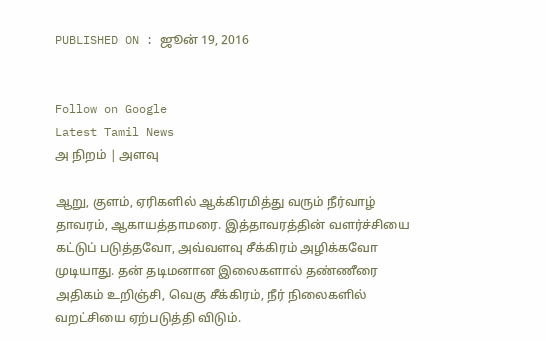PUBLISHED ON : ஜூன் 19, 2016


Follow on Google
Latest Tamil News
அ நிறம் | அளவு

ஆறு, குளம், ஏரிகளில் ஆக்கிரமித்து வரும் நீர்வாழ் தாவரம், ஆகாயத்தாமரை. இத்தாவரத்தின் வளர்ச்சியை கட்டுப் படுத்தவோ, அவ்வளவு சீக்கிரம் அழிக்கவோ முடியாது. தன் தடிமனான இலைகளால் தண்ணீரை அதிகம் உறிஞ்சி, வெகு சீக்கிரம், நீர் நிலைகளில் வறட்சியை ஏற்படுத்தி விடும்.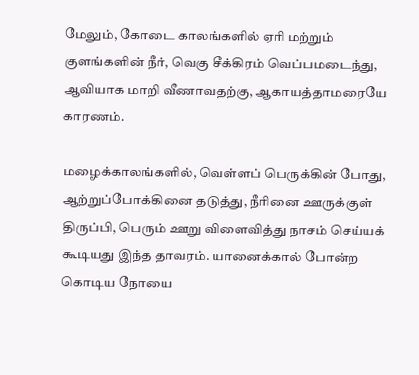மேலும், கோடை காலங்களில் ஏரி மற்றும் குளங்களின் நீர், வெகு சீக்கிரம் வெப்பமடைந்து, ஆவியாக மாறி வீணாவதற்கு, ஆகாயத்தாமரையே காரணம்.

மழைக்காலங்களில், வெள்ளப் பெருக்கின் போது, ஆற்றுப்போக்கினை தடுத்து, நீரினை ஊருக்குள் திருப்பி, பெரும் ஊறு விளைவித்து நாசம் செய்யக் கூடியது இந்த தாவரம். யானைக்கால் போன்ற கொடிய நோயை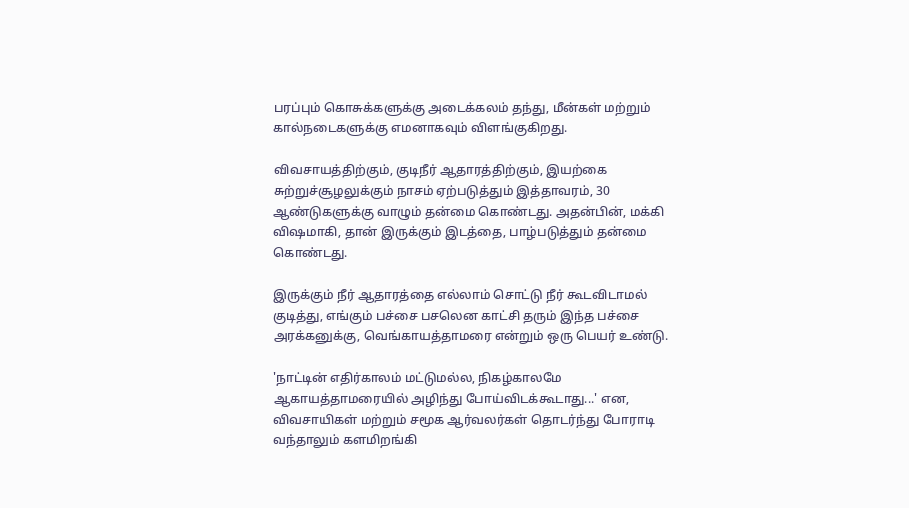பரப்பும் கொசுக்களுக்கு அடைக்கலம் தந்து, மீன்கள் மற்றும் கால்நடைகளுக்கு எமனாகவும் விளங்குகிறது.

விவசாயத்திற்கும், குடிநீர் ஆதாரத்திற்கும், இயற்கை சுற்றுச்சூழலுக்கும் நாசம் ஏற்படுத்தும் இத்தாவரம், 30 ஆண்டுகளுக்கு வாழும் தன்மை கொண்டது. அதன்பின், மக்கி விஷமாகி, தான் இருக்கும் இடத்தை, பாழ்படுத்தும் தன்மை கொண்டது.

இருக்கும் நீர் ஆதாரத்தை எல்லாம் சொட்டு நீர் கூடவிடாமல் குடித்து, எங்கும் பச்சை பசலென காட்சி தரும் இந்த பச்சை அரக்கனுக்கு, வெங்காயத்தாமரை என்றும் ஒரு பெயர் உண்டு.

'நாட்டின் எதிர்காலம் மட்டுமல்ல, நிகழ்காலமே ஆகாயத்தாமரையில் அழிந்து போய்விடக்கூடாது...' என, விவசாயிகள் மற்றும் சமூக ஆர்வலர்கள் தொடர்ந்து போராடி வந்தாலும் களமிறங்கி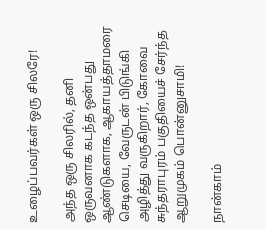உழைப்பவர்கள் ஒரு சிலரே!

அந்த ஒரு சிலரில், தனி ஒருவனாக கடந்த ஒன்பது ஆண்டுகளாக, ஆகாயத்தாமரை செடியை, வேருடன் பிடுங்கி அழித்து வருகிறார், கோவை சுந்தராபுரம் பகுதியைச் சேர்ந்த ஆறுமுகம் பொன்னுசாமி!

நான்காம்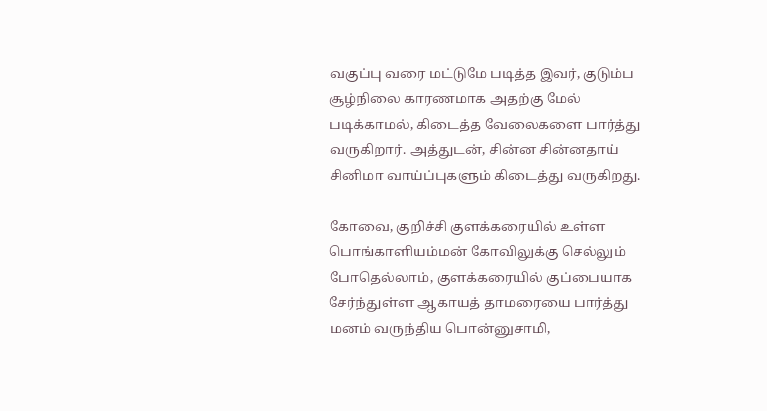வகுப்பு வரை மட்டுமே படித்த இவர், குடும்ப சூழ்நிலை காரணமாக அதற்கு மேல் படிக்காமல், கிடைத்த வேலைகளை பார்த்து வருகிறார். அத்துடன், சின்ன சின்னதாய் சினிமா வாய்ப்புகளும் கிடைத்து வருகிறது.

கோவை, குறிச்சி குளக்கரையில் உள்ள பொங்காளியம்மன் கோவிலுக்கு செல்லும் போதெல்லாம், குளக்கரையில் குப்பையாக சேர்ந்துள்ள ஆகாயத் தாமரையை பார்த்து மனம் வருந்திய பொன்னுசாமி,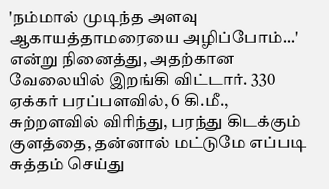'நம்மால் முடிந்த அளவு ஆகாயத்தாமரையை அழிப்போம்...' என்று நினைத்து, அதற்கான வேலையில் இறங்கி விட்டார். 330 ஏக்கர் பரப்பளவில், 6 கி.மீ., சுற்றளவில் விரிந்து, பரந்து கிடக்கும் குளத்தை, தன்னால் மட்டுமே எப்படி சுத்தம் செய்து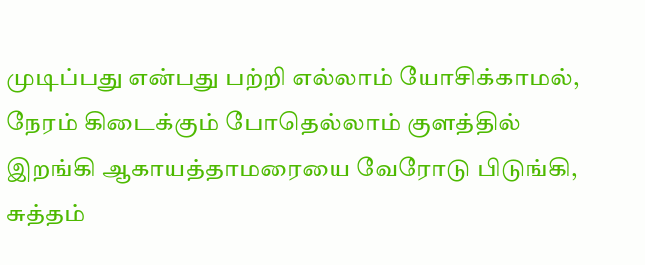முடிப்பது என்பது பற்றி எல்லாம் யோசிக்காமல், நேரம் கிடைக்கும் போதெல்லாம் குளத்தில் இறங்கி ஆகாயத்தாமரையை வேரோடு பிடுங்கி, சுத்தம்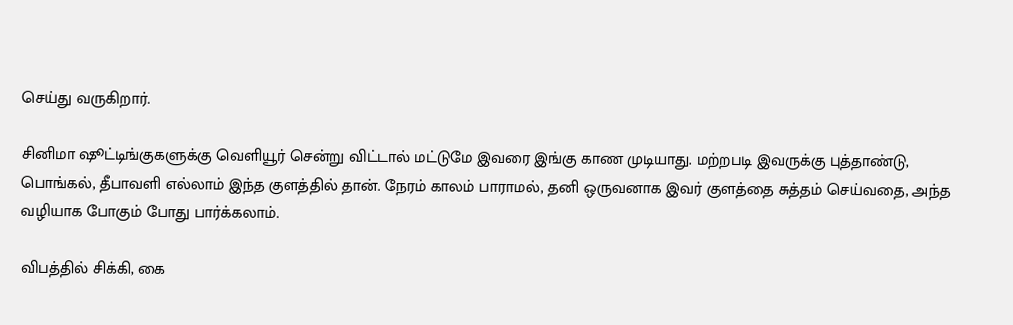செய்து வருகிறார்.

சினிமா ஷூட்டிங்குகளுக்கு வெளியூர் சென்று விட்டால் மட்டுமே இவரை இங்கு காண முடியாது. மற்றபடி இவருக்கு புத்தாண்டு, பொங்கல், தீபாவளி எல்லாம் இந்த குளத்தில் தான். நேரம் காலம் பாராமல், தனி ஒருவனாக இவர் குளத்தை சுத்தம் செய்வதை, அந்த வழியாக போகும் போது பார்க்கலாம்.

விபத்தில் சிக்கி, கை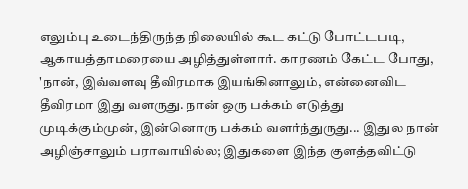எலும்பு உடைந்திருந்த நிலையில் கூட கட்டு போட்டபடி, ஆகாயத்தாமரையை அழித்துள்ளார். காரணம் கேட்ட போது, 'நான், இவ்வளவு தீவிரமாக இயங்கினாலும், என்னைவிட தீவிரமா இது வளருது. நான் ஒரு பக்கம் எடுத்து முடிக்கும்முன், இன்னொரு பக்கம் வளர்ந்துருது... இதுல நான் அழிஞ்சாலும் பராவாயில்ல; இதுகளை இந்த குளத்தவிட்டு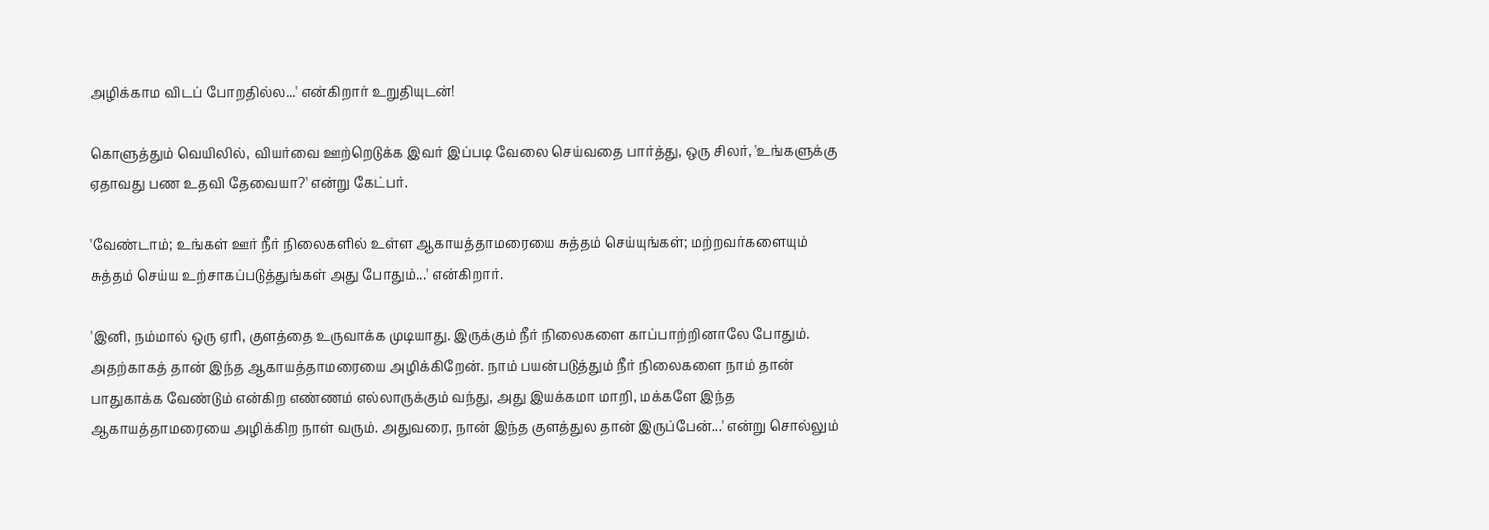அழிக்காம விடப் போறதில்ல...' என்கிறார் உறுதியுடன்!

கொளுத்தும் வெயிலில், வியர்வை ஊற்றெடுக்க இவர் இப்படி வேலை செய்வதை பார்த்து, ஒரு சிலர், 'உங்களுக்கு ஏதாவது பண உதவி தேவையா?' என்று கேட்பர்.

'வேண்டாம்; உங்கள் ஊர் நீர் நிலைகளில் உள்ள ஆகாயத்தாமரையை சுத்தம் செய்யுங்கள்; மற்றவர்களையும் சுத்தம் செய்ய உற்சாகப்படுத்துங்கள் அது போதும்...' என்கிறார்.

'இனி, நம்மால் ஒரு ஏரி, குளத்தை உருவாக்க முடியாது. இருக்கும் நீர் நிலைகளை காப்பாற்றினாலே போதும். அதற்காகத் தான் இந்த ஆகாயத்தாமரையை அழிக்கிறேன். நாம் பயன்படுத்தும் நீர் நிலைகளை நாம் தான் பாதுகாக்க வேண்டும் என்கிற எண்ணம் எல்லாருக்கும் வந்து, அது இயக்கமா மாறி, மக்களே இந்த ஆகாயத்தாமரையை அழிக்கிற நாள் வரும். அதுவரை, நான் இந்த குளத்துல தான் இருப்பேன்...' என்று சொல்லும்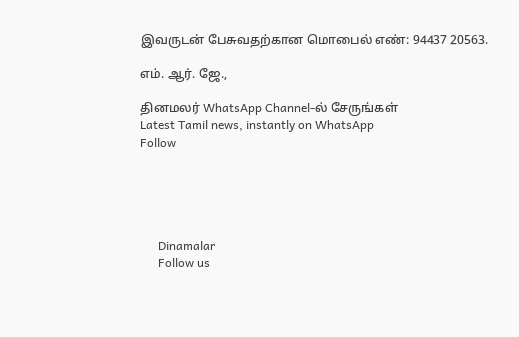இவருடன் பேசுவதற்கான மொபைல் எண்: 94437 20563.

எம். ஆர். ஜே.,

தினமலர் WhatsApp Channel-ல் சேருங்கள்
Latest Tamil news, instantly on WhatsApp
Follow





      Dinamalar
      Follow us